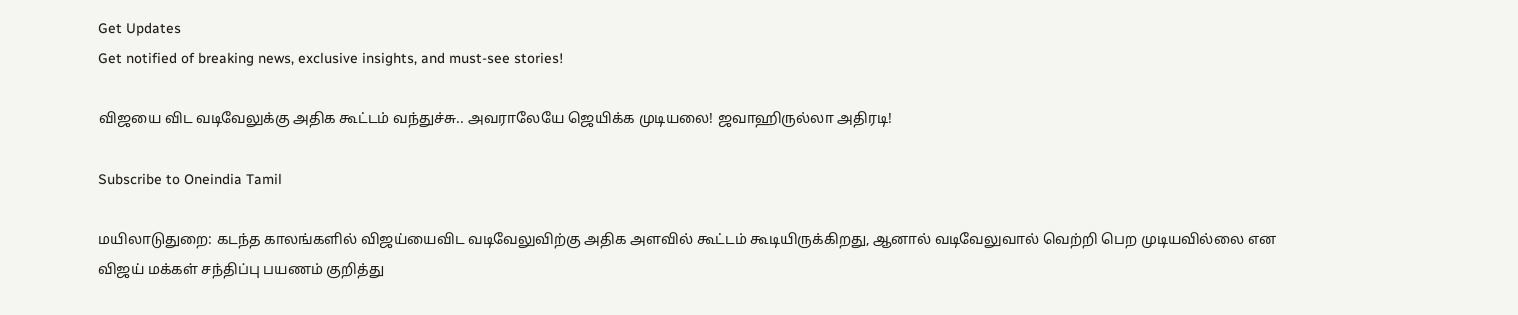Get Updates
Get notified of breaking news, exclusive insights, and must-see stories!

விஜயை விட வடிவேலுக்கு அதிக கூட்டம் வந்துச்சு.. அவராலேயே ஜெயிக்க முடியலை! ஜவாஹிருல்லா அதிரடி!

Subscribe to Oneindia Tamil

மயிலாடுதுறை: கடந்த காலங்களில் விஜய்யைவிட வடிவேலுவிற்கு அதிக அளவில் கூட்டம் கூடியிருக்கிறது, ஆனால் வடிவேலுவால் வெற்றி பெற முடியவில்லை என விஜய் மக்கள் சந்திப்பு பயணம் குறித்து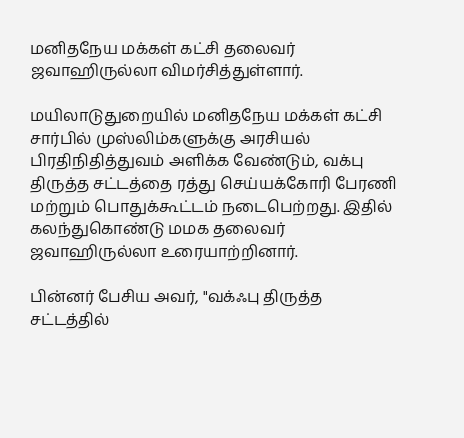மனிதநேய மக்கள் கட்சி தலைவர் ஜவாஹிருல்லா விமர்சித்துள்ளார்.

மயிலாடுதுறையில் மனிதநேய மக்கள் கட்சி சார்பில் முஸ்லிம்களுக்கு அரசியல் பிரதிநிதித்துவம் அளிக்க வேண்டும், வக்பு திருத்த சட்டத்தை ரத்து செய்யக்கோரி பேரணி மற்றும் பொதுக்கூட்டம் நடைபெற்றது. இதில் கலந்துகொண்டு மமக தலைவர் ஜவாஹிருல்லா உரையாற்றினார்.

பின்னர் பேசிய அவர், "வக்ஃபு திருத்த சட்டத்தில்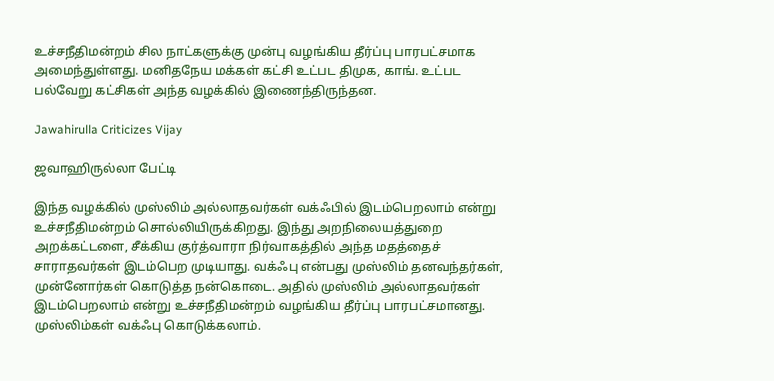உச்சநீதிமன்றம் சில நாட்களுக்கு முன்பு வழங்கிய தீர்ப்பு பாரபட்சமாக அமைந்துள்ளது. மனிதநேய மக்கள் கட்சி உட்பட திமுக, காங். உட்பட பல்வேறு கட்சிகள் அந்த வழக்கில் இணைந்திருந்தன.

Jawahirulla Criticizes Vijay

ஜவாஹிருல்லா பேட்டி

இந்த வழக்கில் முஸ்லிம் அல்லாதவர்கள் வக்ஃபில் இடம்பெறலாம் என்று உச்சநீதிமன்றம் சொல்லியிருக்கிறது. இந்து அறநிலையத்துறை அறக்கட்டளை, சீக்கிய குர்த்வாரா நிர்வாகத்தில் அந்த மதத்தைச் சாராதவர்கள் இடம்பெற முடியாது. வக்ஃபு என்பது முஸ்லிம் தனவந்தர்கள், முன்னோர்கள் கொடுத்த நன்கொடை. அதில் முஸ்லிம் அல்லாதவர்கள் இடம்பெறலாம் என்று உச்சநீதிமன்றம் வழங்கிய தீர்ப்பு பாரபட்சமானது. முஸ்லிம்கள் வக்ஃபு கொடுக்கலாம்.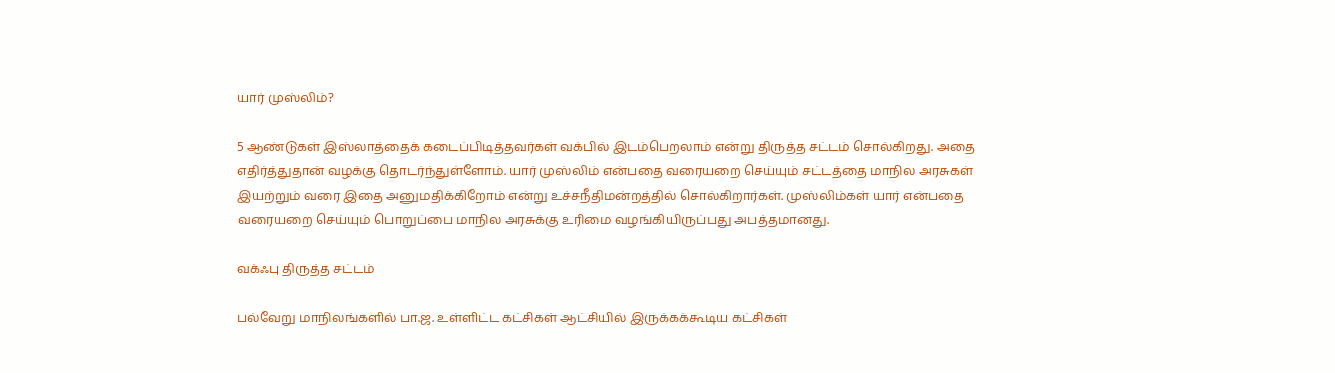யார் முஸ்லிம்?

5 ஆண்டுகள் இஸ்லாத்தைக் கடைப்பிடித்தவர்கள் வக்பில் இடம்பெறலாம் என்று திருத்த சட்டம் சொல்கிறது. அதை எதிர்த்துதான் வழக்கு தொடர்ந்துள்ளோம். யார் முஸ்லிம் என்பதை வரையறை செய்யும் சட்டத்தை மாநில அரசுகள் இயற்றும் வரை இதை அனுமதிக்கிறோம் என்று உச்சநீதிமன்றத்தில் சொல்கிறார்கள். முஸ்லிம்கள் யார் என்பதை வரையறை செய்யும் பொறுப்பை மாநில அரசுக்கு உரிமை வழங்கியிருப்பது அபத்தமானது.

வக்ஃபு திருத்த சட்டம்

பல்வேறு மாநிலங்களில் பா.ஜ. உள்ளிட்ட கட்சிகள் ஆட்சியில் இருக்கக்கூடிய கட்சிகள்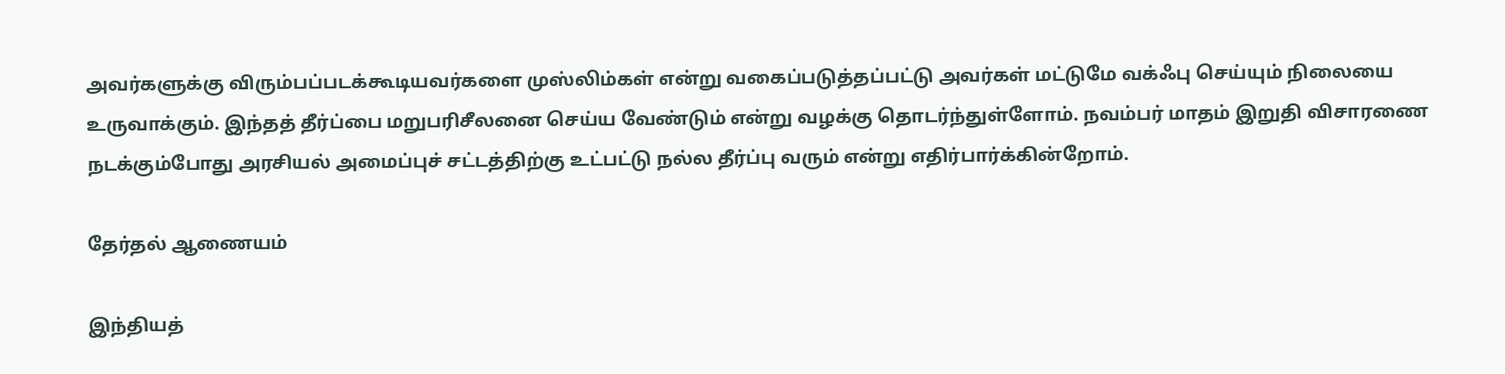அவர்களுக்கு விரும்பப்படக்கூடியவர்களை முஸ்லிம்கள் என்று வகைப்படுத்தப்பட்டு அவர்கள் மட்டுமே வக்ஃபு செய்யும் நிலையை உருவாக்கும். இந்தத் தீர்ப்பை மறுபரிசீலனை செய்ய வேண்டும் என்று வழக்கு தொடர்ந்துள்ளோம். நவம்பர் மாதம் இறுதி விசாரணை நடக்கும்போது அரசியல் அமைப்புச் சட்டத்திற்கு உட்பட்டு நல்ல தீர்ப்பு வரும் என்று எதிர்பார்க்கின்றோம்.

தேர்தல் ஆணையம்

இந்தியத்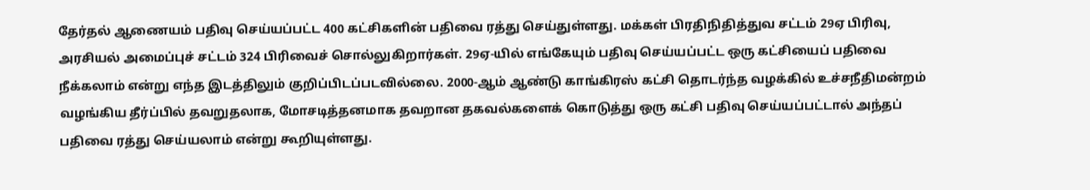தேர்தல் ஆணையம் பதிவு செய்யப்பட்ட 400 கட்சிகளின் பதிவை ரத்து செய்துள்ளது. மக்கள் பிரதிநிதித்துவ சட்டம் 29ஏ பிரிவு, அரசியல் அமைப்புச் சட்டம் 324 பிரிவைச் சொல்லுகிறார்கள். 29ஏ-யில் எங்கேயும் பதிவு செய்யப்பட்ட ஒரு கட்சியைப் பதிவை நீக்கலாம் என்று எந்த இடத்திலும் குறிப்பிடப்படவில்லை. 2000-ஆம் ஆண்டு காங்கிரஸ் கட்சி தொடர்ந்த வழக்கில் உச்சநீதிமன்றம் வழங்கிய தீர்ப்பில் தவறுதலாக, மோசடித்தனமாக தவறான தகவல்களைக் கொடுத்து ஒரு கட்சி பதிவு செய்யப்பட்டால் அந்தப் பதிவை ரத்து செய்யலாம் என்று கூறியுள்ளது.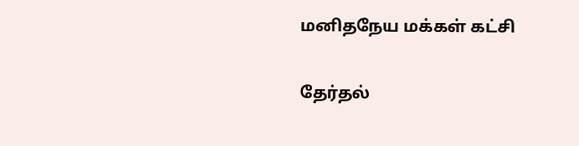மனிதநேய மக்கள் கட்சி

தேர்தல்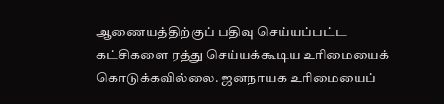ஆணையத்திற்குப் பதிவு செய்யப்பட்ட கட்சிகளை ரத்து செய்யக்கூடிய உரிமையைக் கொடுக்கவில்லை. ஜனநாயக உரிமையைப்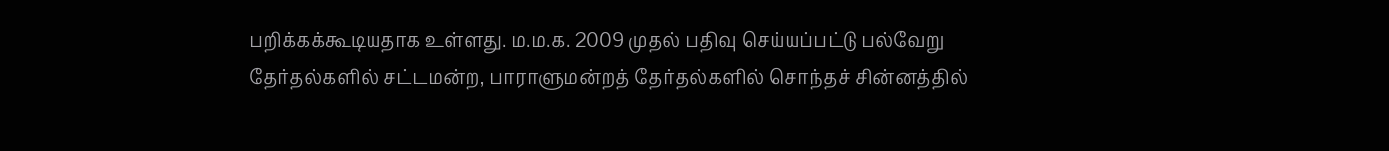பறிக்கக்கூடியதாக உள்ளது. ம.ம.க. 2009 முதல் பதிவு செய்யப்பட்டு பல்வேறு தேர்தல்களில் சட்டமன்ற, பாராளுமன்றத் தேர்தல்களில் சொந்தச் சின்னத்தில்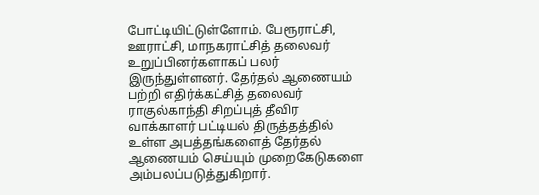போட்டியிட்டுள்ளோம். பேரூராட்சி, ஊராட்சி, மாநகராட்சித் தலைவர் உறுப்பினர்களாகப் பலர் இருந்துள்ளனர். தேர்தல் ஆணையம் பற்றி எதிர்க்கட்சித் தலைவர் ராகுல்காந்தி சிறப்புத் தீவிர வாக்காளர் பட்டியல் திருத்தத்தில் உள்ள அபத்தங்களைத் தேர்தல் ஆணையம் செய்யும் முறைகேடுகளை அம்பலப்படுத்துகிறார்.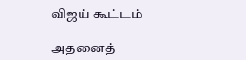விஜய் கூட்டம்

அதனைத்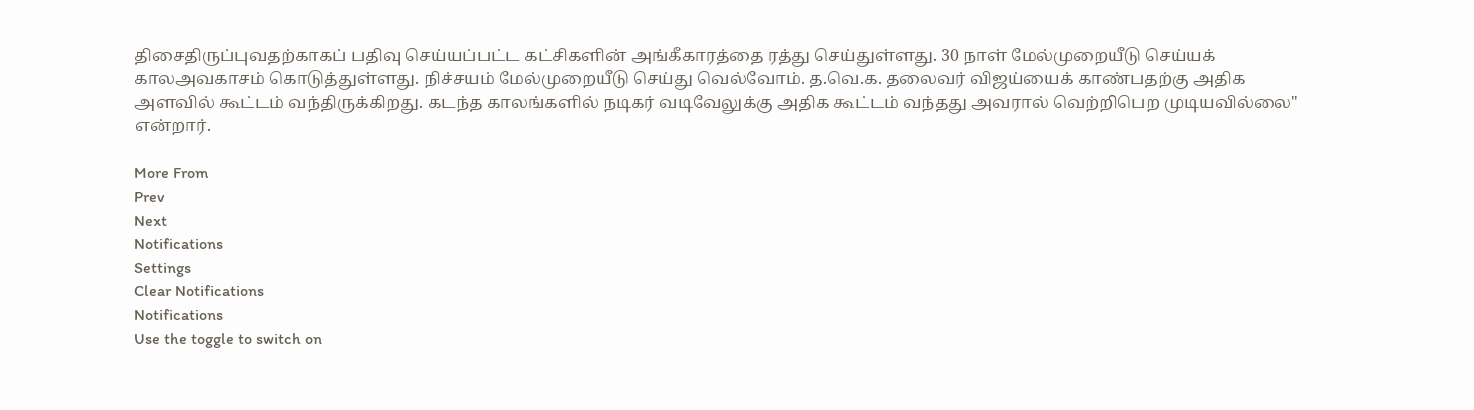திசைதிருப்புவதற்காகப் பதிவு செய்யப்பட்ட கட்சிகளின் அங்கீகாரத்தை ரத்து செய்துள்ளது. 30 நாள் மேல்முறையீடு செய்யக் காலஅவகாசம் கொடுத்துள்ளது. நிச்சயம் மேல்முறையீடு செய்து வெல்வோம். த.வெ.க. தலைவர் விஜய்யைக் காண்பதற்கு அதிக அளவில் கூட்டம் வந்திருக்கிறது. கடந்த காலங்களில் நடிகர் வடிவேலுக்கு அதிக கூட்டம் வந்தது அவரால் வெற்றிபெற முடியவில்லை" என்றார்.

More From
Prev
Next
Notifications
Settings
Clear Notifications
Notifications
Use the toggle to switch on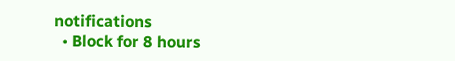notifications
  • Block for 8 hours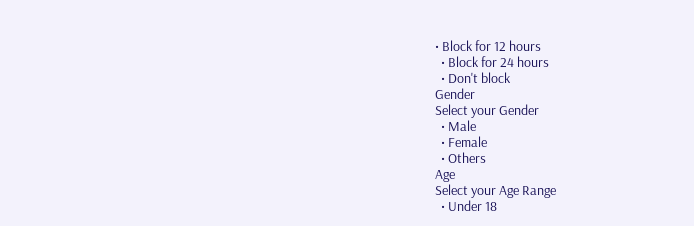• Block for 12 hours
  • Block for 24 hours
  • Don't block
Gender
Select your Gender
  • Male
  • Female
  • Others
Age
Select your Age Range
  • Under 18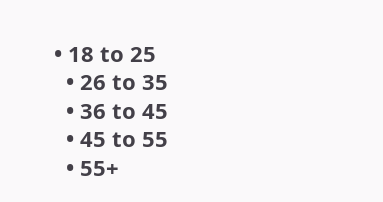• 18 to 25
  • 26 to 35
  • 36 to 45
  • 45 to 55
  • 55+